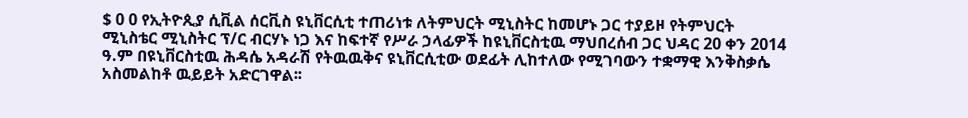$ 0 0 የኢትዮጲያ ሲቪል ሰርቪስ ዩኒቨርሲቲ ተጠሪነቱ ለትምህርት ሚኒስትር ከመሆኑ ጋር ተያይዞ የትምህርት ሚኒስቴር ሚኒስትር ፕ/ር ብርሃኑ ነጋ እና ከፍተኛ የሥራ ኃላፊዎች ከዩኒቨርስቲዉ ማህበረሰብ ጋር ህዳር 20 ቀን 2014 ዓ.ም በዩኒቨርስቲዉ ሕዳሴ አዳራሽ የትዉዉቅና ዩኒቨርሲቲው ወደፊት ሊከተለው የሚገባውን ተቋማዊ እንቅስቃሴ አስመልከቶ ዉይይት አድርገዋል፡፡